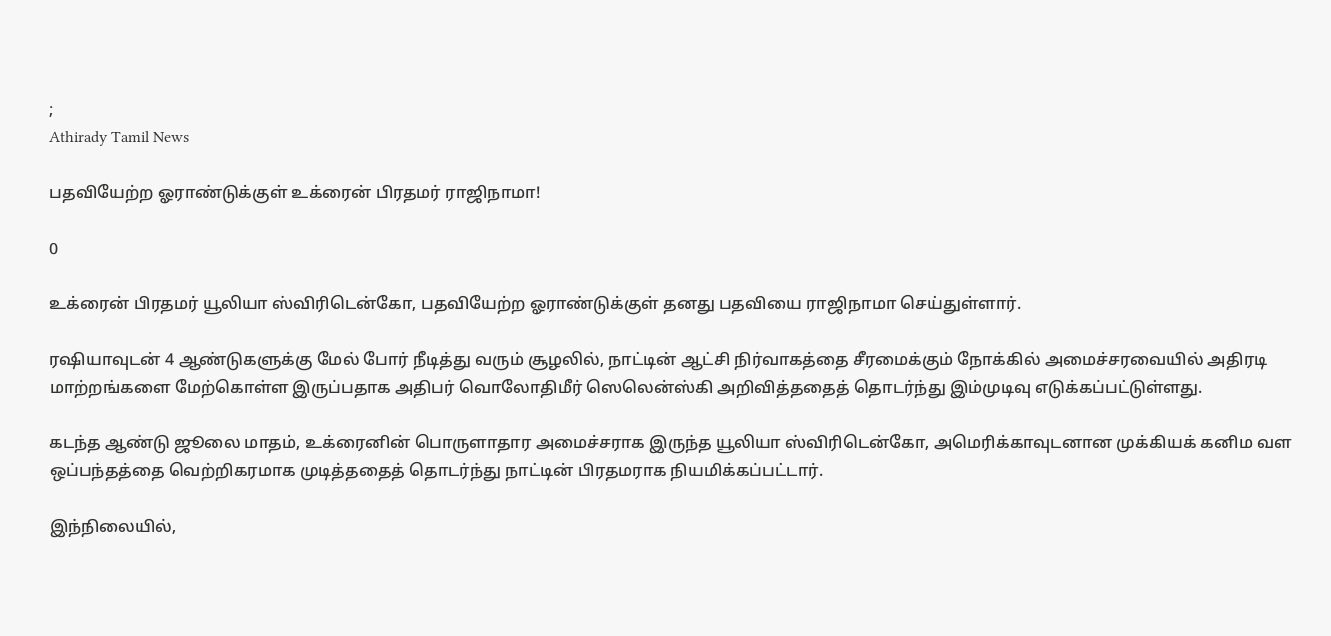;
Athirady Tamil News

பதவியேற்ற ஓராண்டுக்குள் உக்ரைன் பிரதமர் ராஜிநாமா!

0

உக்ரைன் பிரதமர் யூலியா ஸ்விரிடென்கோ, பதவியேற்ற ஓராண்டுக்குள் தனது பதவியை ராஜிநாமா செய்துள்ளார்.

ரஷியாவுடன் 4 ஆண்டுகளுக்கு மேல் போர் நீடித்து வரும் சூழலில், நாட்டின் ஆட்சி நிர்வாகத்தை சீரமைக்கும் நோக்கில் அமைச்சரவையில் அதிரடி மாற்றங்களை மேற்கொள்ள இருப்பதாக அதிபர் வொலோதிமீர் ஸெலென்ஸ்கி அறிவித்ததைத் தொடர்ந்து இம்முடிவு எடுக்கப்பட்டுள்ளது.

கடந்த ஆண்டு ஜூலை மாதம், உக்ரைனின் பொருளாதார அமைச்சராக இருந்த யூலியா ஸ்விரிடென்கோ, அமெரிக்காவுடனான முக்கியக் கனிம வள ஒப்பந்தத்தை வெற்றிகரமாக முடித்ததைத் தொடர்ந்து நாட்டின் பிரதமராக நியமிக்கப்பட்டார்.

இந்நிலையில்,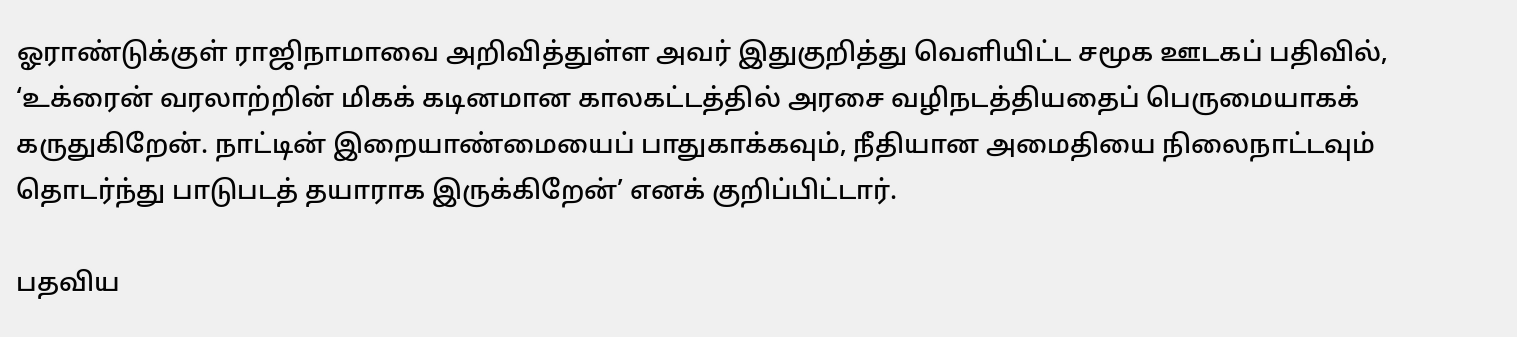ஓராண்டுக்குள் ராஜிநாமாவை அறிவித்துள்ள அவர் இதுகுறித்து வெளியிட்ட சமூக ஊடகப் பதிவில், ‘உக்ரைன் வரலாற்றின் மிகக் கடினமான காலகட்டத்தில் அரசை வழிநடத்தியதைப் பெருமையாகக் கருதுகிறேன். நாட்டின் இறையாண்மையைப் பாதுகாக்கவும், நீதியான அமைதியை நிலைநாட்டவும் தொடர்ந்து பாடுபடத் தயாராக இருக்கிறேன்’ எனக் குறிப்பிட்டார்.

பதவிய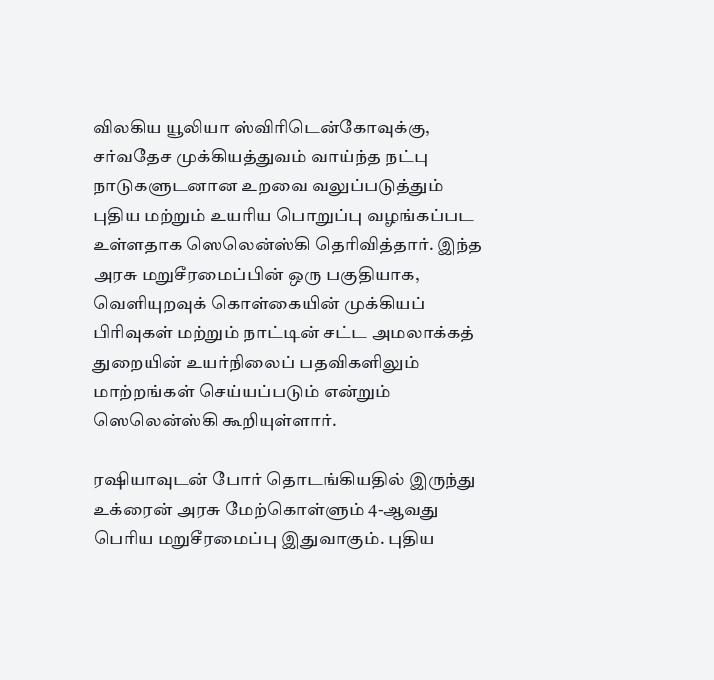விலகிய யூலியா ஸ்விரிடென்கோவுக்கு, சர்வதேச முக்கியத்துவம் வாய்ந்த நட்பு நாடுகளுடனான உறவை வலுப்படுத்தும் புதிய மற்றும் உயரிய பொறுப்பு வழங்கப்பட உள்ளதாக ஸெலென்ஸ்கி தெரிவித்தார். இந்த அரசு மறுசீரமைப்பின் ஒரு பகுதியாக, வெளியுறவுக் கொள்கையின் முக்கியப் பிரிவுகள் மற்றும் நாட்டின் சட்ட அமலாக்கத் துறையின் உயர்நிலைப் பதவிகளிலும் மாற்றங்கள் செய்யப்படும் என்றும் ஸெலென்ஸ்கி கூறியுள்ளார்.

ரஷியாவுடன் போர் தொடங்கியதில் இருந்து உக்ரைன் அரசு மேற்கொள்ளும் 4-ஆவது பெரிய மறுசீரமைப்பு இதுவாகும். புதிய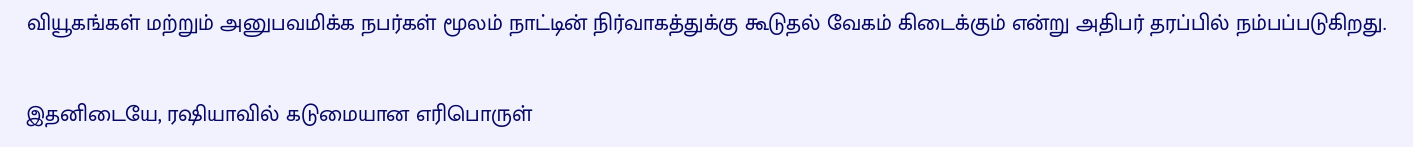வியூகங்கள் மற்றும் அனுபவமிக்க நபர்கள் மூலம் நாட்டின் நிர்வாகத்துக்கு கூடுதல் வேகம் கிடைக்கும் என்று அதிபர் தரப்பில் நம்பப்படுகிறது.

இதனிடையே, ரஷியாவில் கடுமையான எரிபொருள்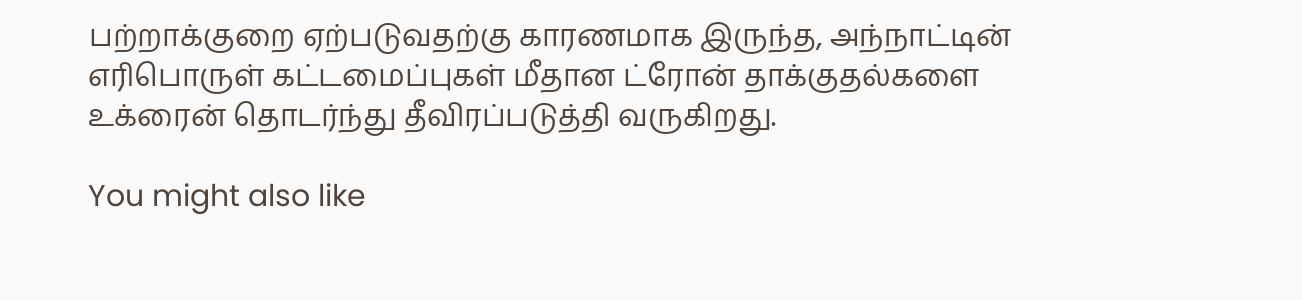பற்றாக்குறை ஏற்படுவதற்கு காரணமாக இருந்த, அந்நாட்டின் எரிபொருள் கட்டமைப்புகள் மீதான ட்ரோன் தாக்குதல்களை உக்ரைன் தொடர்ந்து தீவிரப்படுத்தி வருகிறது.

You might also like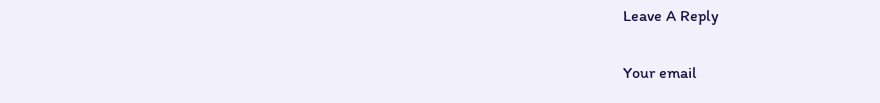Leave A Reply

Your email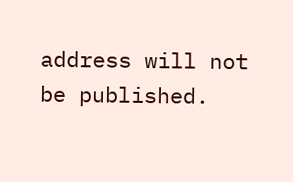address will not be published.